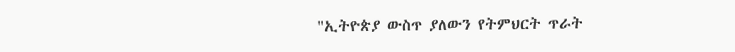"ኢትዮጵያ ውስጥ ያለውን የትምህርት ጥራት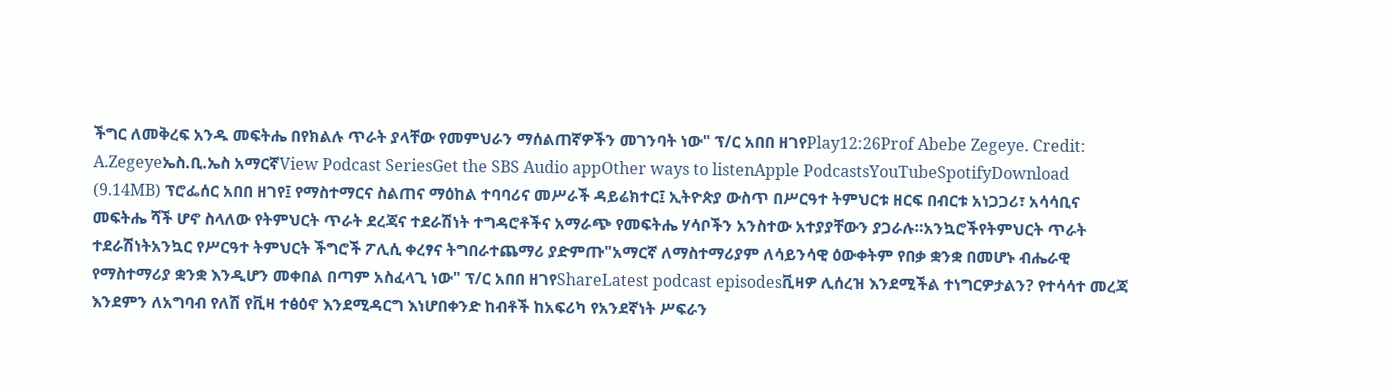ችግር ለመቅረፍ አንዱ መፍትሔ በየክልሉ ጥራት ያላቸው የመምህራን ማሰልጠኛዎችን መገንባት ነው" ፕ/ር አበበ ዘገየPlay12:26Prof Abebe Zegeye. Credit: A.Zegeyeኤስ.ቢ.ኤስ አማርኛView Podcast SeriesGet the SBS Audio appOther ways to listenApple PodcastsYouTubeSpotifyDownload (9.14MB) ፕሮፌሰር አበበ ዘገየ፤ የማስተማርና ስልጠና ማዕከል ተባባሪና መሥራች ዳይሬክተር፤ ኢትዮጵያ ውስጥ በሥርዓተ ትምህርቱ ዘርፍ በብርቱ አነጋጋሪ፣ አሳሳቢና መፍትሔ ሻች ሆኖ ስላለው የትምህርት ጥራት ደረጃና ተደራሽነት ተግዳሮቶችና አማራጭ የመፍትሔ ሃሳቦችን አንስተው አተያያቸውን ያጋራሉ።አንኳሮችየትምህርት ጥራት ተደራሽነትአንኳር የሥርዓተ ትምህርት ችግሮች ፖሊሲ ቀረፃና ትግበራተጨማሪ ያድምጡ"አማርኛ ለማስተማሪያም ለሳይንሳዊ ዕውቀትም የበቃ ቋንቋ በመሆኑ ብሔራዊ የማስተማሪያ ቋንቋ እንዲሆን መቀበል በጣም አስፈላጊ ነው" ፕ/ር አበበ ዘገየShareLatest podcast episodesቪዛዎ ሊሰረዝ እንደሚችል ተነግርዎታልን? የተሳሳተ መረጃ እንደምን ለአግባብ የለሽ የቪዛ ተፅዕኖ እንደሚዳርግ እነሆበቀንድ ከብቶች ከአፍሪካ የአንደኛነት ሥፍራን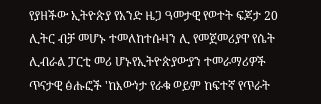የያዘችው ኢትዮጵያ የአንድ ዜጋ ዓመታዊ የወተት ፍጆታ 20 ሊትር ብቻ መሆኑ ተመለከተሱዛን ሊ የመጀመሪያዋ የሴት ሊብራል ፓርቲ መሪ ሆኑየኢትዮጵያውያን ተመራማሪዎች ጥናታዊ ፅሑፎች 'ከእውነታ የራቁ ወይም ከፍተኛ የጥራት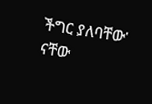ችግር ያለባቸው' ናቸው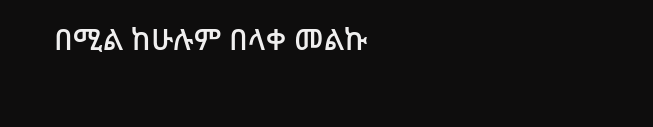በሚል ከሁሉም በላቀ መልኩ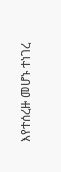እየተሰረዙ መሆኑ ተነገረ